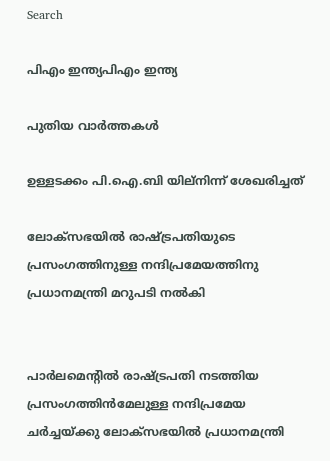Search

പിഎം ഇന്ത്യപിഎം ഇന്ത്യ

പുതിയ വാർത്തകൾ

ഉള്ളടക്കം പി.ഐ.ബി യില്നിന്ന് ശേഖരിച്ചത്

ലോക്‌സഭയില്‍ രാഷ്ട്രപതിയുടെ പ്രസംഗത്തിനുള്ള നന്ദിപ്രമേയത്തിനു പ്രധാനമന്ത്രി മറുപടി നല്‍കി


പാര്‍ലമെന്റില്‍ രാഷ്ട്രപതി നടത്തിയ പ്രസംഗത്തിന്‍മേലുള്ള നന്ദിപ്രമേയ ചര്‍ച്ചയ്ക്കു ലോക്‌സഭയില്‍ പ്രധാനമന്ത്രി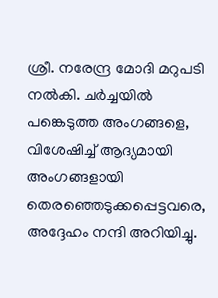ശ്രീ. നരേന്ദ്ര മോദി മറുപടി നല്‍കി. ചര്‍ച്ചയില്‍ പങ്കെടുത്ത അംഗങ്ങളെ, വിശേഷിച്ച് ആദ്യമായി അംഗങ്ങളായി തെരഞ്ഞെടുക്കപ്പെട്ടവരെ, അദ്ദേഹം നന്ദി അറിയിച്ചു.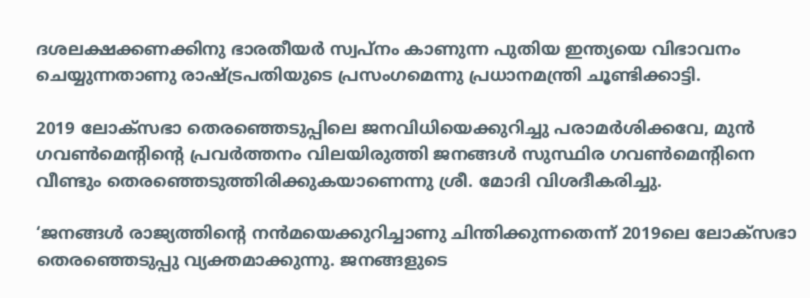ദശലക്ഷക്കണക്കിനു ഭാരതീയര്‍ സ്വപ്‌നം കാണുന്ന പുതിയ ഇന്ത്യയെ വിഭാവനം ചെയ്യുന്നതാണു രാഷ്ട്രപതിയുടെ പ്രസംഗമെന്നു പ്രധാനമന്ത്രി ചൂണ്ടിക്കാട്ടി.

2019 ലോക്‌സഭാ തെരഞ്ഞെടുപ്പിലെ ജനവിധിയെക്കുറിച്ചു പരാമര്‍ശിക്കവേ, മുന്‍ ഗവണ്‍മെന്റിന്റെ പ്രവര്‍ത്തനം വിലയിരുത്തി ജനങ്ങള്‍ സുസ്ഥിര ഗവണ്‍മെന്റിനെ വീണ്ടും തെരഞ്ഞെടുത്തിരിക്കുകയാണെന്നു ശ്രീ. മോദി വിശദീകരിച്ചു.

‘ജനങ്ങള്‍ രാജ്യത്തിന്റെ നന്‍മയെക്കുറിച്ചാണു ചിന്തിക്കുന്നതെന്ന് 2019ലെ ലോക്‌സഭാ തെരഞ്ഞെടുപ്പു വ്യക്തമാക്കുന്നു. ജനങ്ങളുടെ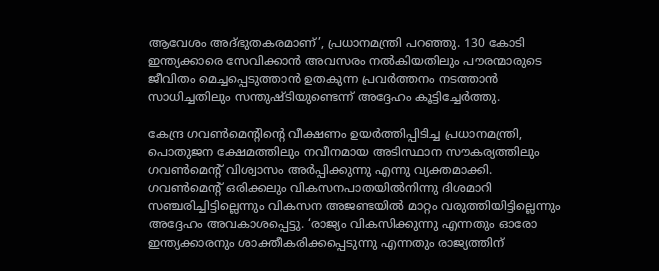ആവേശം അദ്ഭുതകരമാണ്’, പ്രധാനമന്ത്രി പറഞ്ഞു. 130 കോടി ഇന്ത്യക്കാരെ സേവിക്കാന്‍ അവസരം നല്‍കിയതിലും പൗരന്മാരുടെ ജീവിതം മെച്ചപ്പെടുത്താന്‍ ഉതകുന്ന പ്രവര്‍ത്തനം നടത്താന്‍ സാധിച്ചതിലും സന്തുഷ്ടിയുണ്ടെന്ന് അദ്ദേഹം കൂട്ടിച്ചേര്‍ത്തു.

കേന്ദ്ര ഗവണ്‍മെന്റിന്റെ വീക്ഷണം ഉയര്‍ത്തിപ്പിടിച്ച പ്രധാനമന്ത്രി, പൊതുജന ക്ഷേമത്തിലും നവീനമായ അടിസ്ഥാന സൗകര്യത്തിലും ഗവണ്‍മെന്റ് വിശ്വാസം അര്‍പ്പിക്കുന്നു എന്നു വ്യക്തമാക്കി. ഗവണ്‍മെന്റ് ഒരിക്കലും വികസനപാതയില്‍നിന്നു ദിശമാറി സഞ്ചരിച്ചിട്ടില്ലെന്നും വികസന അജണ്ടയില്‍ മാറ്റം വരുത്തിയിട്ടില്ലെന്നും അദ്ദേഹം അവകാശപ്പെട്ടു. ‘രാജ്യം വികസിക്കുന്നു എന്നതും ഓരോ ഇന്ത്യക്കാരനും ശാക്തീകരിക്കപ്പെടുന്നു എന്നതും രാജ്യത്തിന്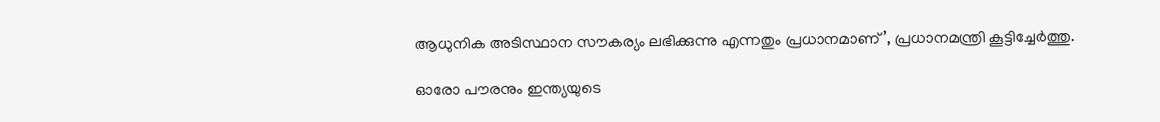ആധുനിക അടിസ്ഥാന സൗകര്യം ലഭിക്കുന്നു എന്നതും പ്രധാനമാണ്’, പ്രധാനമന്ത്രി കൂട്ടിച്ചേര്‍ത്തു.

ഓരോ പൗരനും ഇന്ത്യയുടെ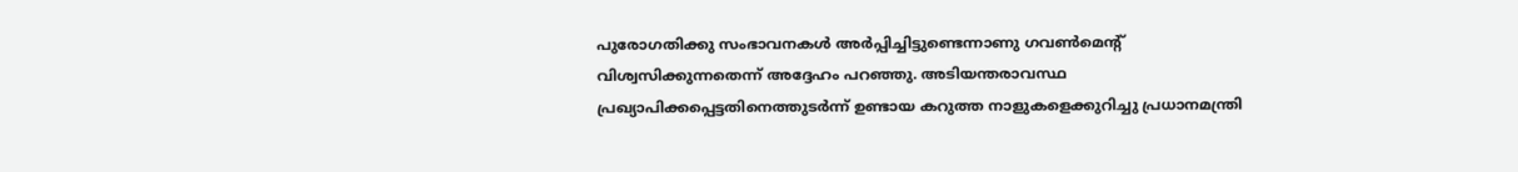പുരോഗതിക്കു സംഭാവനകള്‍ അര്‍പ്പിച്ചിട്ടുണ്ടെന്നാണു ഗവണ്‍മെന്റ് വിശ്വസിക്കുന്നതെന്ന് അദ്ദേഹം പറഞ്ഞു. അടിയന്തരാവസ്ഥ പ്രഖ്യാപിക്കപ്പെട്ടതിനെത്തുടര്‍ന്ന് ഉണ്ടായ കറുത്ത നാളുകളെക്കുറിച്ചു പ്രധാനമന്ത്രി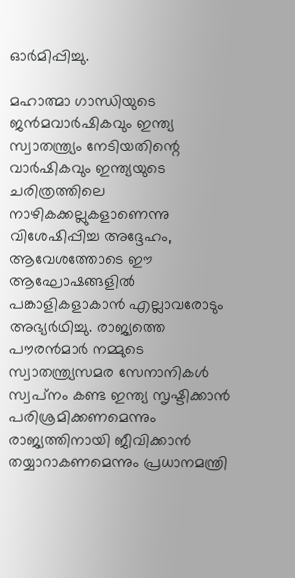ഓര്‍മിപ്പിച്ചു.

മഹാത്മാ ഗാന്ധിയുടെ ജന്‍മവാര്‍ഷികവും ഇന്ത്യ സ്വാതന്ത്ര്യം നേടിയതിന്റെ വാര്‍ഷികവും ഇന്ത്യയുടെ ചരിത്രത്തിലെ നാഴികക്കല്ലുകളാണെന്നു വിശേഷിപ്പിച്ച അദ്ദേഹം, ആവേശത്തോടെ ഈ ആഘോഷങ്ങളില്‍ പങ്കാളികളാകാന്‍ എല്ലാവരോടും അഭ്യര്‍ഥിച്ചു. രാജ്യത്തെ പൗരന്‍മാര്‍ നമ്മുടെ സ്വാതന്ത്ര്യസമര സേനാനികള്‍ സ്വപ്‌നം കണ്ട ഇന്ത്യ സൃഷ്ടിക്കാന്‍ പരിശ്രമിക്കണമെന്നും രാജ്യത്തിനായി ജീവിക്കാന്‍ തയ്യാറാകണമെന്നും പ്രധാനമന്ത്രി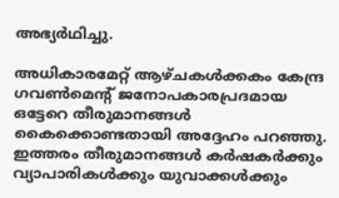അഭ്യര്‍ഥിച്ചു.

അധികാരമേറ്റ് ആഴ്ചകള്‍ക്കകം കേന്ദ്ര ഗവണ്‍മെന്റ് ജനോപകാരപ്രദമായ ഒട്ടേറെ തീരുമാനങ്ങള്‍ കൈക്കൊണ്ടതായി അദ്ദേഹം പറഞ്ഞു. ഇത്തരം തീരുമാനങ്ങള്‍ കര്‍ഷകര്‍ക്കും വ്യാപാരികള്‍ക്കും യുവാക്കള്‍ക്കും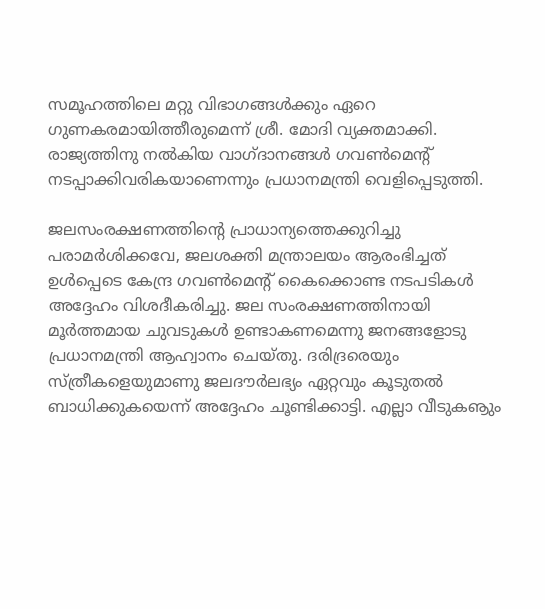സമൂഹത്തിലെ മറ്റു വിഭാഗങ്ങള്‍ക്കും ഏറെ ഗുണകരമായിത്തീരുമെന്ന് ശ്രീ. മോദി വ്യക്തമാക്കി. രാജ്യത്തിനു നല്‍കിയ വാഗ്ദാനങ്ങള്‍ ഗവണ്‍മെന്റ് നടപ്പാക്കിവരികയാണെന്നും പ്രധാനമന്ത്രി വെളിപ്പെടുത്തി.

ജലസംരക്ഷണത്തിന്റെ പ്രാധാന്യത്തെക്കുറിച്ചു പരാമര്‍ശിക്കവേ, ജലശക്തി മന്ത്രാലയം ആരംഭിച്ചത് ഉള്‍പ്പെടെ കേന്ദ്ര ഗവണ്‍മെന്റ് കൈക്കൊണ്ട നടപടികള്‍ അദ്ദേഹം വിശദീകരിച്ചു. ജല സംരക്ഷണത്തിനായി മൂര്‍ത്തമായ ചുവടുകള്‍ ഉണ്ടാകണമെന്നു ജനങ്ങളോടു പ്രധാനമന്ത്രി ആഹ്വാനം ചെയ്തു. ദരിദ്രരെയും സ്ത്രീകളെയുമാണു ജലദൗര്‍ലഭ്യം ഏറ്റവും കൂടുതല്‍ ബാധിക്കുകയെന്ന് അദ്ദേഹം ചൂണ്ടിക്കാട്ടി. എല്ലാ വീടുകൡും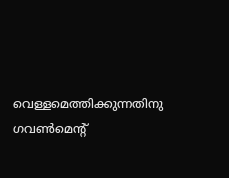വെള്ളമെത്തിക്കുന്നതിനു ഗവണ്‍മെന്റ്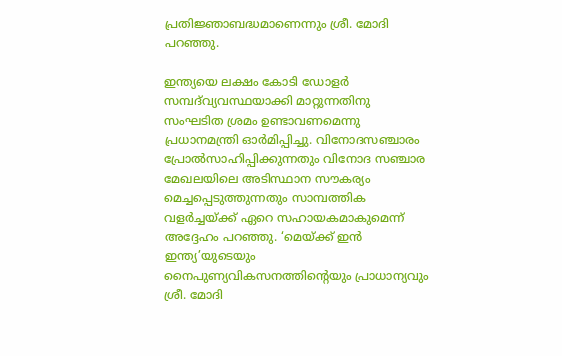പ്രതിജ്ഞാബദ്ധമാണെന്നും ശ്രീ. മോദി പറഞ്ഞു.

ഇന്ത്യയെ ലക്ഷം കോടി ഡോളര്‍ സമ്പദ്‌വ്യവസ്ഥയാക്കി മാറ്റുന്നതിനു സംഘടിത ശ്രമം ഉണ്ടാവണമെന്നു പ്രധാനമന്ത്രി ഓര്‍മിപ്പിച്ചു. വിനോദസഞ്ചാരം പ്രോല്‍സാഹിപ്പിക്കുന്നതും വിനോദ സഞ്ചാര മേഖലയിലെ അടിസ്ഥാന സൗകര്യം മെച്ചപ്പെടുത്തുന്നതും സാമ്പത്തിക വളര്‍ച്ചയ്ക്ക് ഏറെ സഹായകമാകുമെന്ന് അദ്ദേഹം പറഞ്ഞു. ‘മെയ്ക്ക് ഇന്‍ ഇന്ത്യ’യുടെയും നൈപുണ്യവികസനത്തിന്റെയും പ്രാധാന്യവും ശ്രീ. മോദി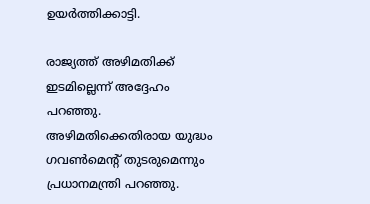ഉയര്‍ത്തിക്കാട്ടി.

രാജ്യത്ത് അഴിമതിക്ക് ഇടമില്ലെന്ന് അദ്ദേഹം പറഞ്ഞു. അഴിമതിക്കെതിരായ യുദ്ധം ഗവണ്‍മെന്റ് തുടരുമെന്നും പ്രധാനമന്ത്രി പറഞ്ഞു.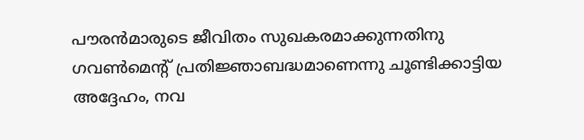പൗരന്‍മാരുടെ ജീവിതം സുഖകരമാക്കുന്നതിനു ഗവണ്‍മെന്റ് പ്രതിജ്ഞാബദ്ധമാണെന്നു ചൂണ്ടിക്കാട്ടിയ അദ്ദേഹം, നവ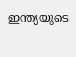ഇന്ത്യയുടെ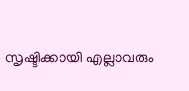സൃഷ്ടിക്കായി എല്ലാവരും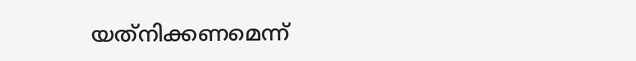യത്‌നിക്കണമെന്ന്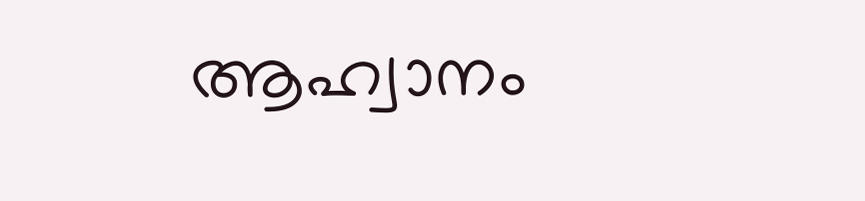ആഹ്വാനം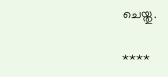ചെയ്തു.

****